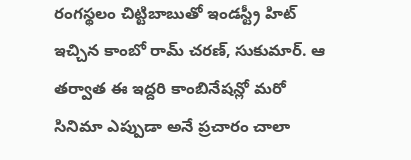రంగస్థలం చిట్టిబాబుతో ఇండస్ట్రీ హిట్ ఇచ్చిన కాంబో రామ్ చరణ్, సుకుమార్. ఆ తర్వాత ఈ ఇద్దరి కాంబినేషన్లో మరో సినిమా ఎప్పుడా అనే ప్రచారం చాలా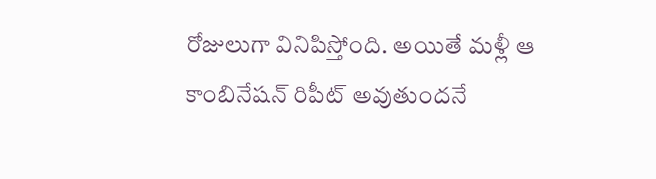రోజులుగా వినిపిస్తోంది. అయితే మళ్లీ ఆ కాంబినేషన్ రిపీట్ అవుతుందనే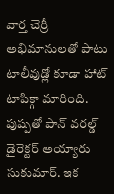వార్త చెర్రీ అభిమానులతో పాటు టాలీవుడ్లో కూడా హాట్ టాపిక్గా మారింది. పుష్పతో పాన్ వరల్డ్ డైరెక్టర్ అయ్యారు సుకుమార్. ఇక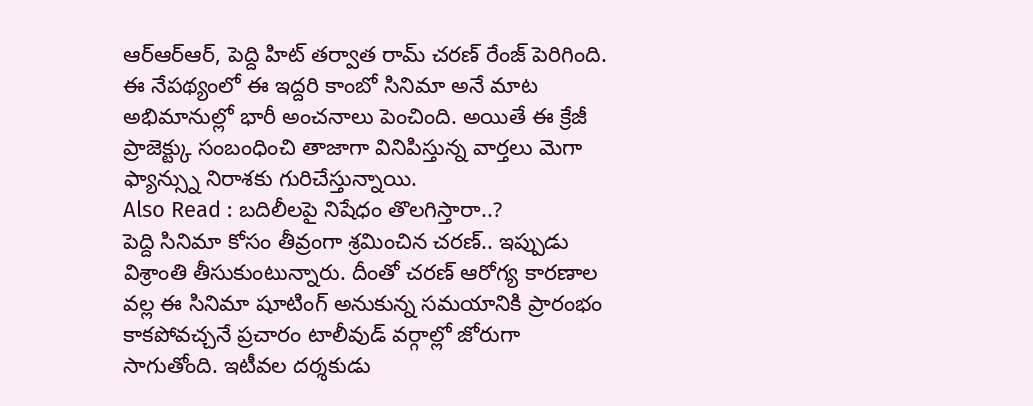ఆర్ఆర్ఆర్, పెద్ది హిట్ తర్వాత రామ్ చరణ్ రేంజ్ పెరిగింది. ఈ నేపథ్యంలో ఈ ఇద్దరి కాంబో సినిమా అనే మాట అభిమానుల్లో భారీ అంచనాలు పెంచింది. అయితే ఈ క్రేజీ ప్రాజెక్ట్కు సంబంధించి తాజాగా వినిపిస్తున్న వార్తలు మెగా ఫ్యాన్స్ను నిరాశకు గురిచేస్తున్నాయి.
Also Read : బదిలీలపై నిషేధం తొలగిస్తారా..?
పెద్ది సినిమా కోసం తీవ్రంగా శ్రమించిన చరణ్.. ఇప్పుడు విశ్రాంతి తీసుకుంటున్నారు. దీంతో చరణ్ ఆరోగ్య కారణాల వల్ల ఈ సినిమా షూటింగ్ అనుకున్న సమయానికి ప్రారంభం కాకపోవచ్చనే ప్రచారం టాలీవుడ్ వర్గాల్లో జోరుగా సాగుతోంది. ఇటీవల దర్శకుడు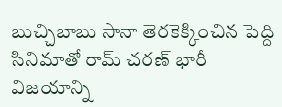బుచ్చిబాబు సానా తెరకెక్కించిన పెద్ది సినిమాతో రామ్ చరణ్ భారీ విజయాన్ని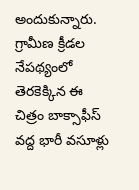అందుకున్నారు. గ్రామీణ క్రీడల నేపథ్యంలో తెరకెక్కిన ఈ చిత్రం బాక్సాఫీస్ వద్ద భారీ వసూళ్లు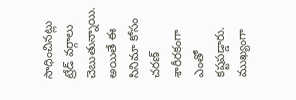సాధించినట్లు ట్రేడ్ వర్గాలు చెబుతున్నాయి. అయితే ఈ సినిమా కోసం చరణ్ శారీరకంగా ఎంతో కష్టపడ్డారు. ముఖ్యంగా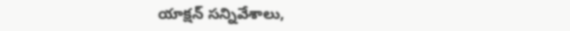యాక్షన్ సన్నివేశాలు,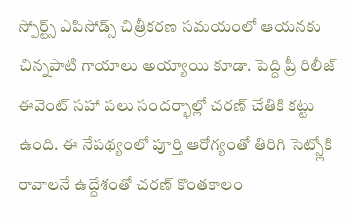స్పోర్ట్స్ ఎపిసోడ్స్ చిత్రీకరణ సమయంలో ఆయనకు చిన్నపాటి గాయాలు అయ్యాయి కూడా. పెద్ది ప్రీ రిలీజ్ ఈవెంట్ సహా పలు సందర్భాల్లో చరణ్ చేతికి కట్టు ఉంది. ఈ నేపథ్యంలో పూర్తి ఆరోగ్యంతో తిరిగి సెట్స్లోకి రావాలనే ఉద్దేశంతో చరణ్ కొంతకాలం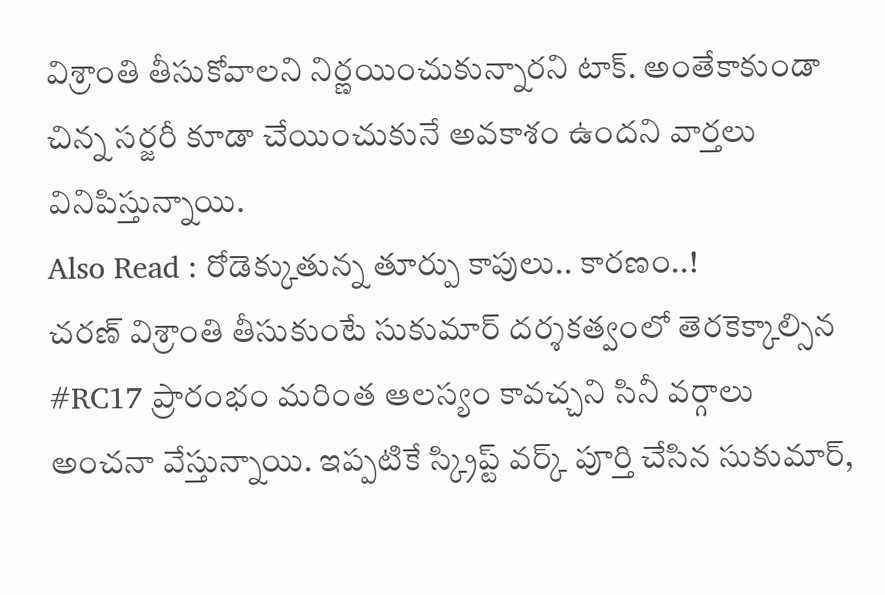విశ్రాంతి తీసుకోవాలని నిర్ణయించుకున్నారని టాక్. అంతేకాకుండా చిన్న సర్జరీ కూడా చేయించుకునే అవకాశం ఉందని వార్తలు వినిపిస్తున్నాయి.
Also Read : రోడెక్కుతున్న తూర్పు కాపులు.. కారణం..!
చరణ్ విశ్రాంతి తీసుకుంటే సుకుమార్ దర్శకత్వంలో తెరకెక్కాల్సిన #RC17 ప్రారంభం మరింత ఆలస్యం కావచ్చని సినీ వర్గాలు అంచనా వేస్తున్నాయి. ఇప్పటికే స్క్రిప్ట్ వర్క్ పూర్తి చేసిన సుకుమార్,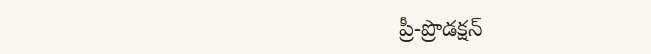ప్రీ-ప్రొడక్షన్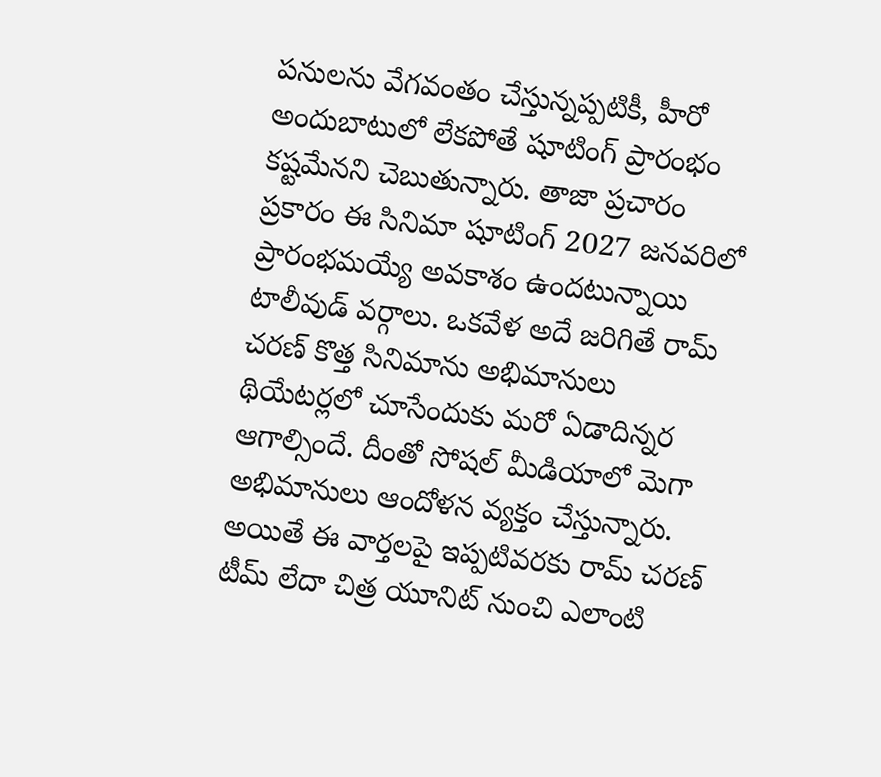పనులను వేగవంతం చేస్తున్నప్పటికీ, హీరో అందుబాటులో లేకపోతే షూటింగ్ ప్రారంభం కష్టమేనని చెబుతున్నారు. తాజా ప్రచారం ప్రకారం ఈ సినిమా షూటింగ్ 2027 జనవరిలో ప్రారంభమయ్యే అవకాశం ఉందటున్నాయి టాలీవుడ్ వర్గాలు. ఒకవేళ అదే జరిగితే రామ్ చరణ్ కొత్త సినిమాను అభిమానులు థియేటర్లలో చూసేందుకు మరో ఏడాదిన్నర ఆగాల్సిందే. దీంతో సోషల్ మీడియాలో మెగా అభిమానులు ఆందోళన వ్యక్తం చేస్తున్నారు. అయితే ఈ వార్తలపై ఇప్పటివరకు రామ్ చరణ్ టీమ్ లేదా చిత్ర యూనిట్ నుంచి ఎలాంటి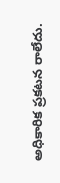అధికారిక ప్రకటన రాలేదు.